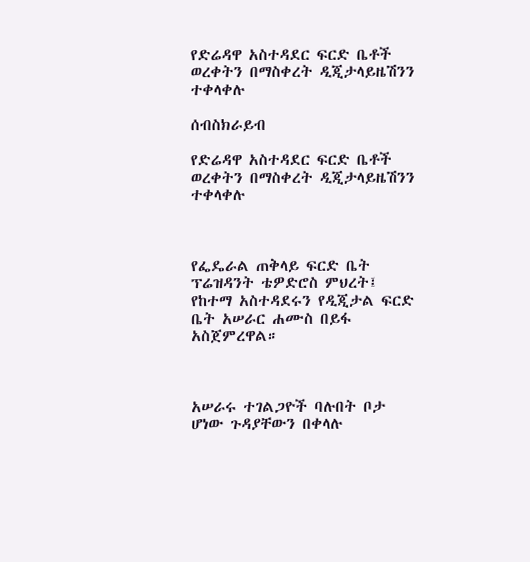የድሬዳዋ አስተዳደር ፍርድ ቤቶች ወረቀትን በማስቀረት ዲጂታላይዜሽንን ተቀላቀሉ

ሰብስክራይብ

የድሬዳዋ አስተዳደር ፍርድ ቤቶች ወረቀትን በማስቀረት ዲጂታላይዜሽንን ተቀላቀሉ



የፌዴራል ጠቅላይ ፍርድ ቤት ፕሬዝዳንት ቴዎድሮስ ምህረት፤ የከተማ አስተዳደሩን የዲጂታል ፍርድ ቤት አሠራር ሐሙስ በይፋ አስጀምረዋል።



አሠራሩ ተገልጋዮች ባሉበት ቦታ ሆነው ጉዳያቸውን በቀላሉ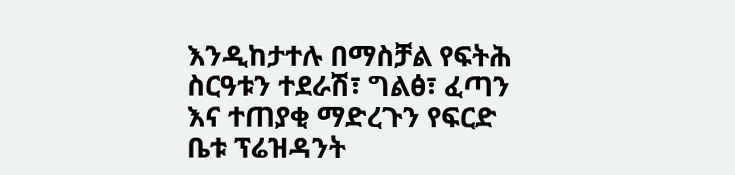እንዲከታተሉ በማስቻል የፍትሕ ስርዓቱን ተደራሽ፣ ግልፅ፣ ፈጣን እና ተጠያቂ ማድረጉን የፍርድ ቤቱ ፕሬዝዳንት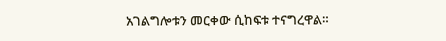አገልግሎቱን መርቀው ሲከፍቱ ተናግረዋል።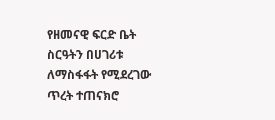የዘመናዊ ፍርድ ቤት ስርዓትን በሀገሪቱ ለማስፋፋት የሚደረገው ጥረት ተጠናክሮ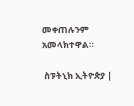መቀጠሉንም አመላክተዋል።

 ስፑትኒክ ኢትዮጵያ |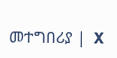መተግበሪያ |  X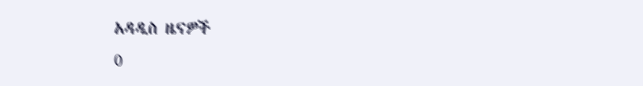አዳዲስ ዜናዎች
0